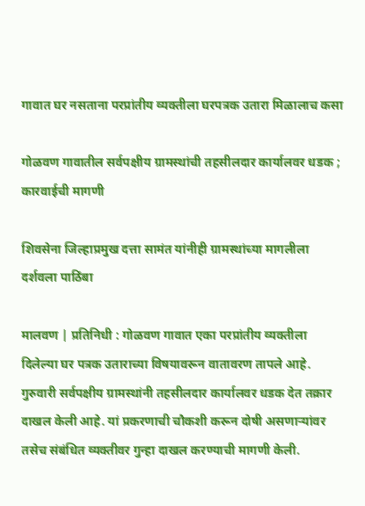गावात घर नसताना परप्रांतीय व्यक्तीला घरपत्रक उतारा मिळालाच कसा

गोळवण गावातील सर्वपक्षीय ग्रामस्थांची तहसीलदार कार्यालवर धडक ; कारवाईची मागणी

शिवसेना जिल्हाप्रमुख दत्ता सामंत यांनीही ग्रामस्थांच्या मागलीला दर्शवला पाठिंबा

मालवण | प्रतिनिधी : गोळवण गावात एका परप्रांतीय व्यक्तीला दिलेल्या घर पत्रक उताराच्या विषयावरून वातावरण तापले आहे. गुरुवारी सर्वपक्षीय ग्रामस्थांनी तहसीलदार कार्यालवर धडक देत तक्रार दाखल केली आहे. यां प्रकरणाची चौकशी करून दोषी असणाऱ्यांवर तसेच संबंधित व्यक्तीवर गुन्हा दाखल करण्याची मागणी केली.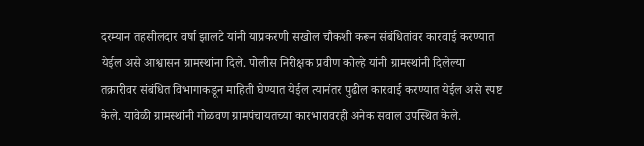दरम्यान तहसीलदार वर्षा झालटे यांनी याप्रकरणी सखोल चौकशी करून संबंधितांवर कारवाई करण्यात येईल असे आश्वासन ग्रामस्थांना दिले. पोलीस निरीक्षक प्रवीण कोल्हे यांनी ग्रामस्थांनी दिलेल्या तक्रारीवर संबंधित विभागाकडून माहिती घेण्यात येईल त्यानंतर पुढील कारवाई करण्यात येईल असे स्पष्ट केले. यावेळी ग्रामस्थांनी गोळवण ग्रामपंचायतच्या कारभारावरही अनेक सवाल उपस्थित केले.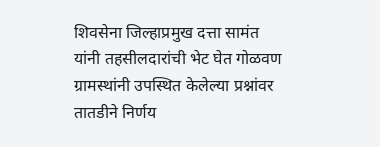शिवसेना जिल्हाप्रमुख दत्ता सामंत यांनी तहसीलदारांची भेट घेत गोळवण ग्रामस्थांनी उपस्थित केलेल्या प्रश्नांवर तातडीने निर्णय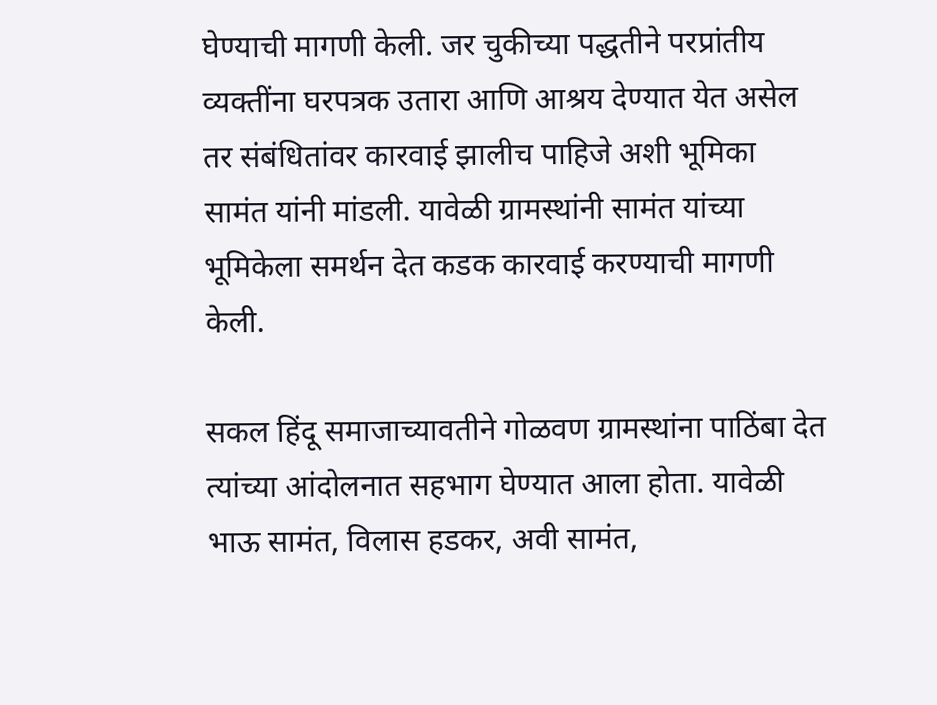घेण्याची मागणी केली. जर चुकीच्या पद्धतीने परप्रांतीय व्यक्तींना घरपत्रक उतारा आणि आश्रय देण्यात येत असेल तर संबंधितांवर कारवाई झालीच पाहिजे अशी भूमिका सामंत यांनी मांडली. यावेळी ग्रामस्थांनी सामंत यांच्या भूमिकेला समर्थन देत कडक कारवाई करण्याची मागणी केली.

सकल हिंदू समाजाच्यावतीने गोळवण ग्रामस्थांना पाठिंबा देत त्यांच्या आंदोलनात सहभाग घेण्यात आला होता. यावेळी भाऊ सामंत, विलास हडकर, अवी सामंत,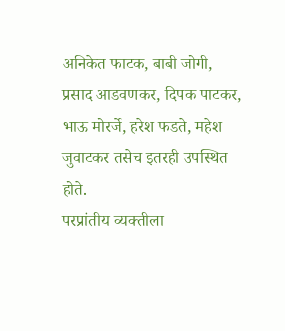अनिकेत फाटक, बाबी जोगी, प्रसाद आडवणकर, दिपक पाटकर, भाऊ मोरर्जे, हरेश फडते, महेश जुवाटकर तसेच इतरही उपस्थित होते.
परप्रांतीय व्यक्तीला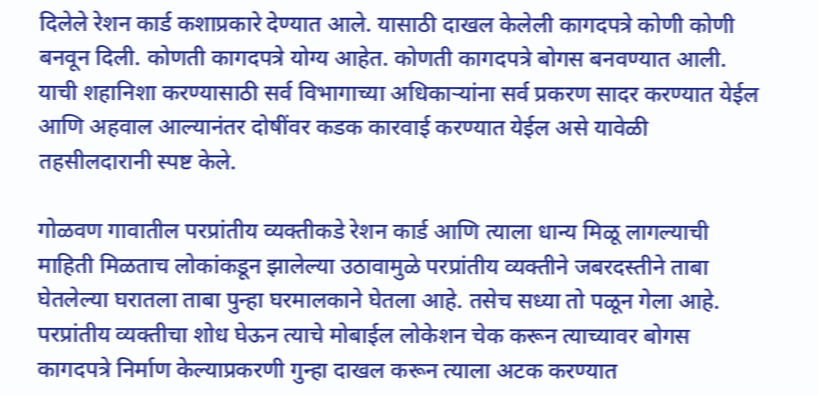दिलेले रेशन कार्ड कशाप्रकारे देण्यात आले. यासाठी दाखल केलेली कागदपत्रे कोणी कोणी बनवून दिली. कोणती कागदपत्रे योग्य आहेत. कोणती कागदपत्रे बोगस बनवण्यात आली. याची शहानिशा करण्यासाठी सर्व विभागाच्या अधिकाऱ्यांना सर्व प्रकरण सादर करण्यात येईल आणि अहवाल आल्यानंतर दोषींवर कडक कारवाई करण्यात येईल असे यावेळी तहसीलदारानी स्पष्ट केले.

गोळवण गावातील परप्रांतीय व्यक्तीकडे रेशन कार्ड आणि त्याला धान्य मिळू लागल्याची माहिती मिळताच लोकांकडून झालेल्या उठावामुळे परप्रांतीय व्यक्तीने जबरदस्तीने ताबा घेतलेल्या घरातला ताबा पुन्हा घरमालकाने घेतला आहे. तसेच सध्या तो पळून गेला आहे. परप्रांतीय व्यक्तीचा शोध घेऊन त्याचे मोबाईल लोकेशन चेक करून त्याच्यावर बोगस कागदपत्रे निर्माण केल्याप्रकरणी गुन्हा दाखल करून त्याला अटक करण्यात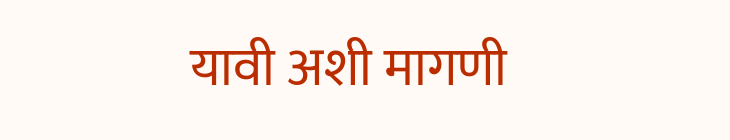यावी अशी मागणी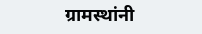ग्रामस्थांनी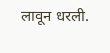लावून धरली.